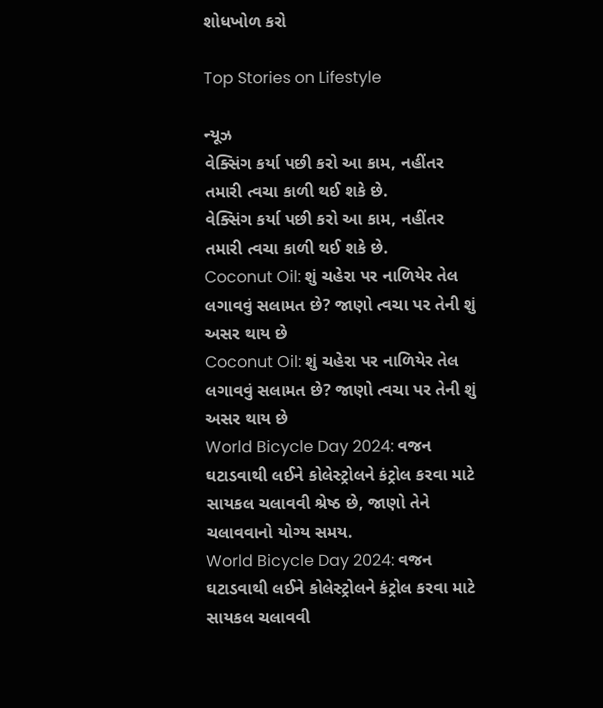શોધખોળ કરો

Top Stories on Lifestyle

ન્યૂઝ
વેક્સિંગ કર્યા પછી કરો આ કામ, નહીંતર તમારી ત્વચા કાળી થઈ શકે છે.
વેક્સિંગ કર્યા પછી કરો આ કામ, નહીંતર તમારી ત્વચા કાળી થઈ શકે છે.
Coconut Oil: શું ચહેરા પર નાળિયેર તેલ લગાવવું સલામત છે? જાણો ત્વચા પર તેની શું અસર થાય છે
Coconut Oil: શું ચહેરા પર નાળિયેર તેલ લગાવવું સલામત છે? જાણો ત્વચા પર તેની શું અસર થાય છે
World Bicycle Day 2024: વજન ઘટાડવાથી લઈને કોલેસ્ટ્રોલને કંટ્રોલ કરવા માટે સાયકલ ચલાવવી શ્રેષ્ઠ છે, જાણો તેને ચલાવવાનો યોગ્ય સમય.
World Bicycle Day 2024: વજન ઘટાડવાથી લઈને કોલેસ્ટ્રોલને કંટ્રોલ કરવા માટે સાયકલ ચલાવવી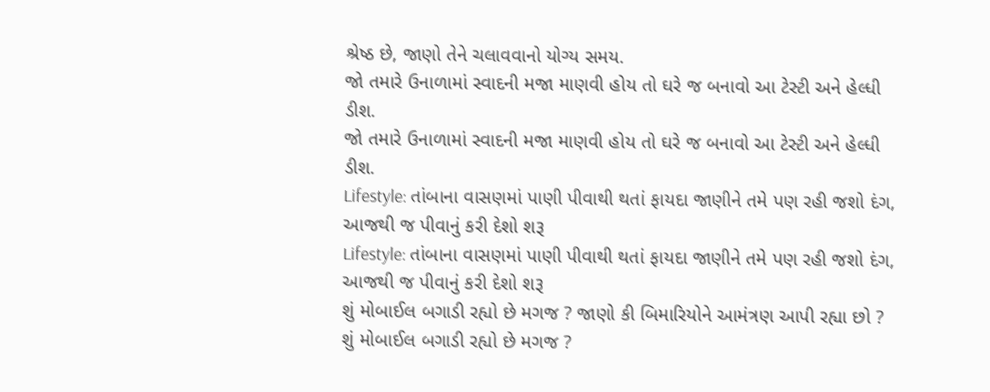શ્રેષ્ઠ છે, જાણો તેને ચલાવવાનો યોગ્ય સમય.
જો તમારે ઉનાળામાં સ્વાદની મજા માણવી હોય તો ઘરે જ બનાવો આ ટેસ્ટી અને હેલ્ધી ડીશ.
જો તમારે ઉનાળામાં સ્વાદની મજા માણવી હોય તો ઘરે જ બનાવો આ ટેસ્ટી અને હેલ્ધી ડીશ.
Lifestyle: તાંબાના વાસણમાં પાણી પીવાથી થતાં ફાયદા જાણીને તમે પણ રહી જશો દંગ, આજથી જ પીવાનું કરી દેશો શરૂ
Lifestyle: તાંબાના વાસણમાં પાણી પીવાથી થતાં ફાયદા જાણીને તમે પણ રહી જશો દંગ, આજથી જ પીવાનું કરી દેશો શરૂ
શું મોબાઈલ બગાડી રહ્યો છે મગજ ? જાણો કી બિમારિયોને આમંત્રણ આપી રહ્યા છો ?
શું મોબાઈલ બગાડી રહ્યો છે મગજ ?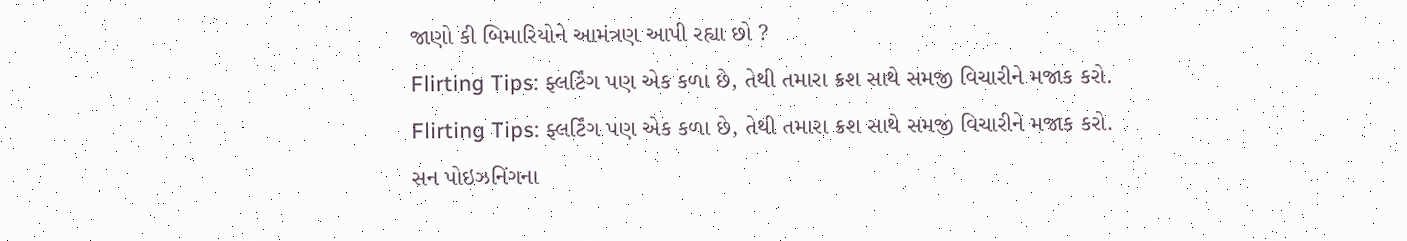જાણો કી બિમારિયોને આમંત્રણ આપી રહ્યા છો ?
Flirting Tips: ફ્લર્ટિંગ પણ એક કળા છે, તેથી તમારા ક્રશ સાથે સમજી વિચારીને મજાક કરો.
Flirting Tips: ફ્લર્ટિંગ પણ એક કળા છે, તેથી તમારા ક્રશ સાથે સમજી વિચારીને મજાક કરો.
સન પોઇઝનિંગના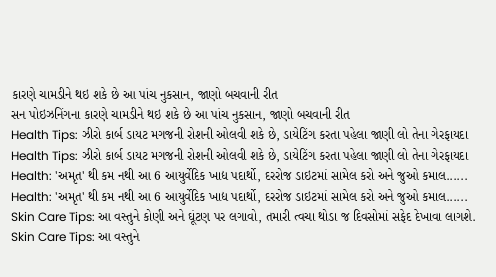કારણે ચામડીને થઇ શકે છે આ પાંચ નુકસાન, જાણો બચવાની રીત
સન પોઇઝનિંગના કારણે ચામડીને થઇ શકે છે આ પાંચ નુકસાન, જાણો બચવાની રીત
Health Tips: ઝીરો કાર્બ ડાયટ મગજની રોશની ઓલવી શકે છે, ડાયેટિંગ કરતા પહેલા જાણી લો તેના ગેરફાયદા
Health Tips: ઝીરો કાર્બ ડાયટ મગજની રોશની ઓલવી શકે છે, ડાયેટિંગ કરતા પહેલા જાણી લો તેના ગેરફાયદા
Health: 'અમૃત' થી કમ નથી આ 6 આયુર્વેદિક ખાદ્ય પદાર્થો, દરરોજ ડાઇટમાં સામેલ કરો અને જુઓ કમાલ......
Health: 'અમૃત' થી કમ નથી આ 6 આયુર્વેદિક ખાદ્ય પદાર્થો, દરરોજ ડાઇટમાં સામેલ કરો અને જુઓ કમાલ......
Skin Care Tips: આ વસ્તુને કોણી અને ઘૂંટણ પર લગાવો, તમારી ત્વચા થોડા જ દિવસોમાં સફેદ દેખાવા લાગશે.
Skin Care Tips: આ વસ્તુને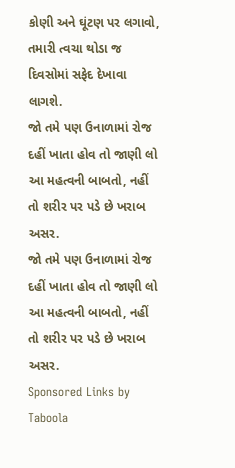કોણી અને ઘૂંટણ પર લગાવો, તમારી ત્વચા થોડા જ દિવસોમાં સફેદ દેખાવા લાગશે.
જો તમે પણ ઉનાળામાં રોજ દહીં ખાતા હોવ તો જાણી લો આ મહત્વની બાબતો, નહીં તો શરીર પર પડે છે ખરાબ અસર.
જો તમે પણ ઉનાળામાં રોજ દહીં ખાતા હોવ તો જાણી લો આ મહત્વની બાબતો, નહીં તો શરીર પર પડે છે ખરાબ અસર.
Sponsored Links by Taboola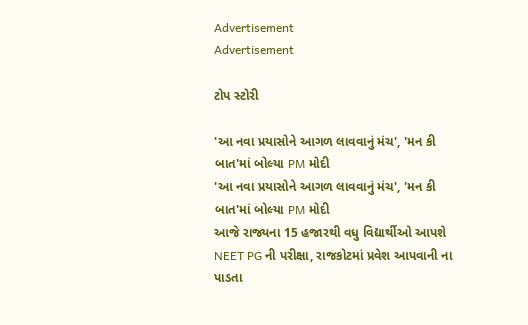Advertisement
Advertisement

ટોપ સ્ટોરી

'આ નવા પ્રયાસોને આગળ લાવવાનું મંચ', 'મન કી બાત'માં બોલ્યા PM મોદી
'આ નવા પ્રયાસોને આગળ લાવવાનું મંચ', 'મન કી બાત'માં બોલ્યા PM મોદી
આજે રાજ્યના 15 હજારથી વધુ વિદ્યાર્થીઓ આપશે NEET PG ની પરીક્ષા, રાજકોટમાં પ્રવેશ આપવાની ના પાડતા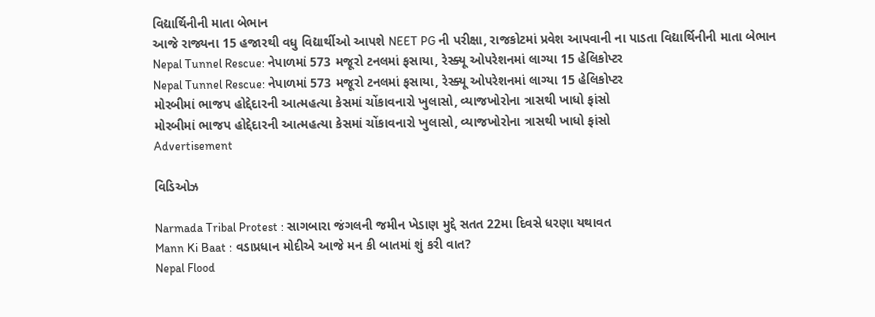વિદ્યાર્થિનીની માતા બેભાન
આજે રાજ્યના 15 હજારથી વધુ વિદ્યાર્થીઓ આપશે NEET PG ની પરીક્ષા, રાજકોટમાં પ્રવેશ આપવાની ના પાડતા વિદ્યાર્થિનીની માતા બેભાન
Nepal Tunnel Rescue: નેપાળમાં 573 મજૂરો ટનલમાં ફસાયા, રેસ્ક્યૂ ઓપરેશનમાં લાગ્યા 15 હેલિકોપ્ટર
Nepal Tunnel Rescue: નેપાળમાં 573 મજૂરો ટનલમાં ફસાયા, રેસ્ક્યૂ ઓપરેશનમાં લાગ્યા 15 હેલિકોપ્ટર
મોરબીમાં ભાજપ હોદ્દેદારની આત્મહત્યા કેસમાં ચોંકાવનારો ખુલાસો, વ્યાજખોરોના ત્રાસથી ખાધો ફાંસો
મોરબીમાં ભાજપ હોદ્દેદારની આત્મહત્યા કેસમાં ચોંકાવનારો ખુલાસો, વ્યાજખોરોના ત્રાસથી ખાધો ફાંસો
Advertisement

વિડિઓઝ

Narmada Tribal Protest : સાગબારા જંગલની જમીન ખેડાણ મુદ્દે સતત 22મા દિવસે ધરણા યથાવત
Mann Ki Baat : વડાપ્રધાન મોદીએ આજે મન કી બાતમાં શું કરી વાત?
Nepal Flood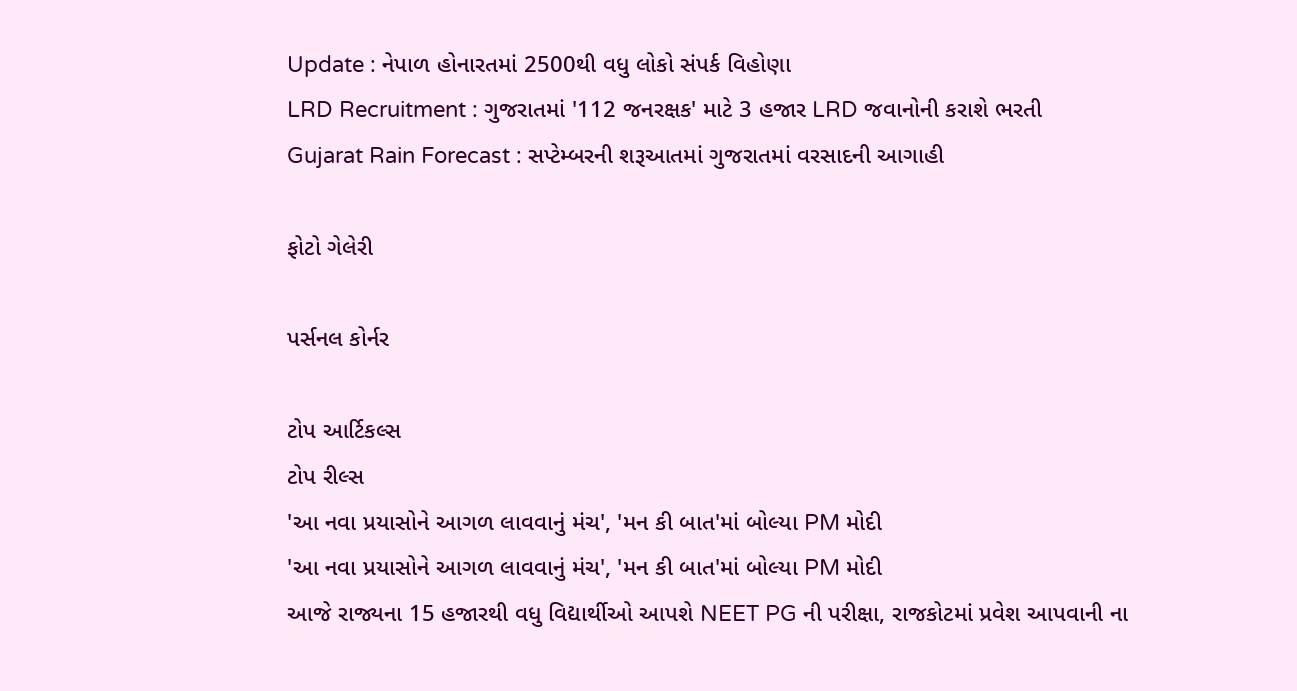Update : નેપાળ હોનારતમાં 2500થી વધુ લોકો સંપર્ક વિહોણા
LRD Recruitment : ગુજરાતમાં '112 જનરક્ષક' માટે 3 હજાર LRD જવાનોની કરાશે ભરતી
Gujarat Rain Forecast : સપ્ટેમ્બરની શરૂઆતમાં ગુજરાતમાં વરસાદની આગાહી

ફોટો ગેલેરી

પર્સનલ કોર્નર

ટોપ આર્ટિકલ્સ
ટોપ રીલ્સ
'આ નવા પ્રયાસોને આગળ લાવવાનું મંચ', 'મન કી બાત'માં બોલ્યા PM મોદી
'આ નવા પ્રયાસોને આગળ લાવવાનું મંચ', 'મન કી બાત'માં બોલ્યા PM મોદી
આજે રાજ્યના 15 હજારથી વધુ વિદ્યાર્થીઓ આપશે NEET PG ની પરીક્ષા, રાજકોટમાં પ્રવેશ આપવાની ના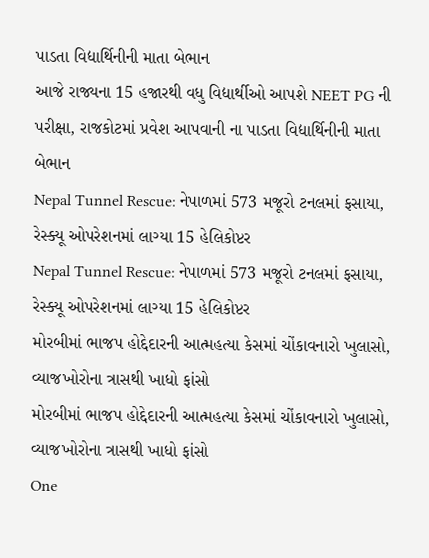પાડતા વિદ્યાર્થિનીની માતા બેભાન
આજે રાજ્યના 15 હજારથી વધુ વિદ્યાર્થીઓ આપશે NEET PG ની પરીક્ષા, રાજકોટમાં પ્રવેશ આપવાની ના પાડતા વિદ્યાર્થિનીની માતા બેભાન
Nepal Tunnel Rescue: નેપાળમાં 573 મજૂરો ટનલમાં ફસાયા, રેસ્ક્યૂ ઓપરેશનમાં લાગ્યા 15 હેલિકોપ્ટર
Nepal Tunnel Rescue: નેપાળમાં 573 મજૂરો ટનલમાં ફસાયા, રેસ્ક્યૂ ઓપરેશનમાં લાગ્યા 15 હેલિકોપ્ટર
મોરબીમાં ભાજપ હોદ્દેદારની આત્મહત્યા કેસમાં ચોંકાવનારો ખુલાસો, વ્યાજખોરોના ત્રાસથી ખાધો ફાંસો
મોરબીમાં ભાજપ હોદ્દેદારની આત્મહત્યા કેસમાં ચોંકાવનારો ખુલાસો, વ્યાજખોરોના ત્રાસથી ખાધો ફાંસો
One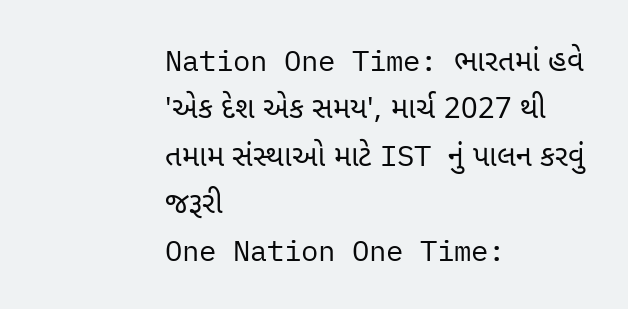Nation One Time: ભારતમાં હવે 'એક દેશ એક સમય', માર્ચ 2027 થી તમામ સંસ્થાઓ માટે IST નું પાલન કરવું જરૂરી
One Nation One Time: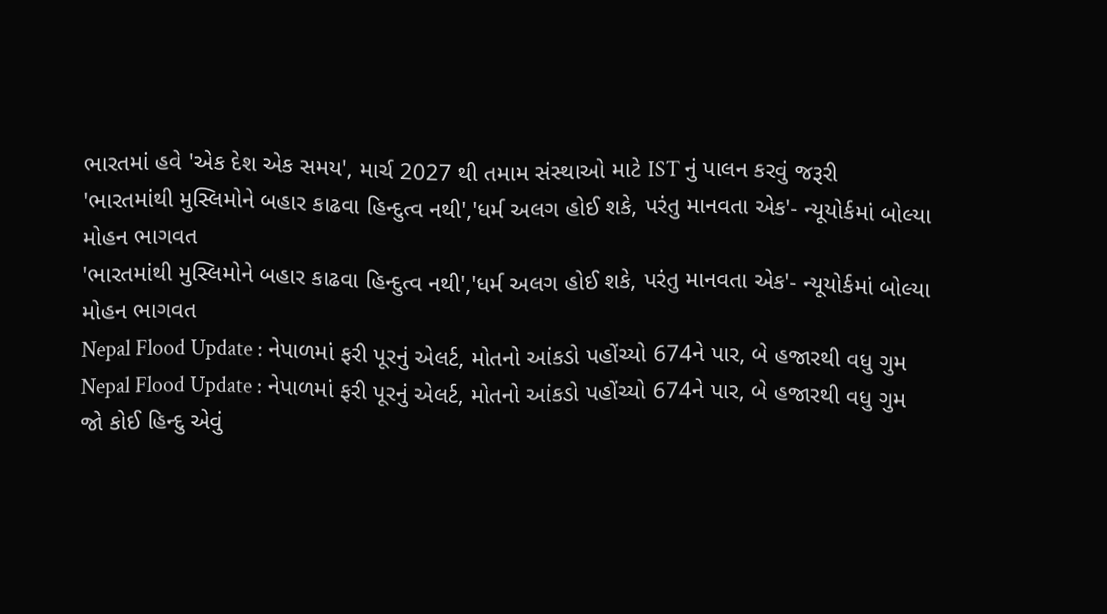ભારતમાં હવે 'એક દેશ એક સમય', માર્ચ 2027 થી તમામ સંસ્થાઓ માટે IST નું પાલન કરવું જરૂરી
'ભારતમાંથી મુસ્લિમોને બહાર કાઢવા હિન્દુત્વ નથી','ધર્મ અલગ હોઈ શકે, પરંતુ માનવતા એક'- ન્યૂયોર્કમાં બોલ્યા મોહન ભાગવત
'ભારતમાંથી મુસ્લિમોને બહાર કાઢવા હિન્દુત્વ નથી','ધર્મ અલગ હોઈ શકે, પરંતુ માનવતા એક'- ન્યૂયોર્કમાં બોલ્યા મોહન ભાગવત
Nepal Flood Update : નેપાળમાં ફરી પૂરનું એલર્ટ, મોતનો આંકડો પહોંચ્યો 674ને પાર, બે હજારથી વધુ ગુમ
Nepal Flood Update : નેપાળમાં ફરી પૂરનું એલર્ટ, મોતનો આંકડો પહોંચ્યો 674ને પાર, બે હજારથી વધુ ગુમ
જો કોઈ હિન્દુ એવું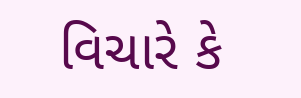વિચારે કે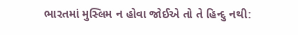ભારતમાં મુસ્લિમ ન હોવા જોઈએ તો તે હિન્દુ નથી: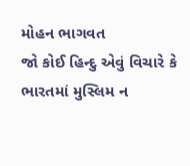મોહન ભાગવત
જો કોઈ હિન્દુ એવું વિચારે કે ભારતમાં મુસ્લિમ ન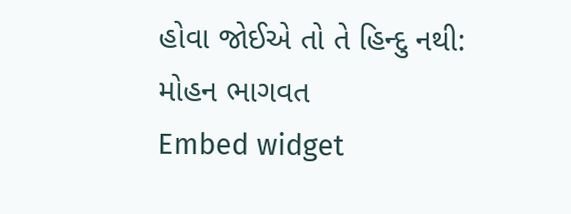હોવા જોઈએ તો તે હિન્દુ નથી: મોહન ભાગવત
Embed widget